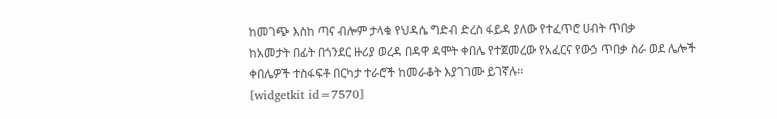ከመገጭ እስከ ጣና ብሎም ታላቁ የህዳሴ ግድብ ድረስ ፋይዳ ያለው የተፈጥሮ ሀብት ጥበቃ
ከአመታት በፊት በጎንደር ዙሪያ ወረዳ በዳዋ ዳሞት ቀበሌ የተጀመረው የአፈርና የውኃ ጥበቃ ስራ ወደ ሌሎች ቀበሌዎች ተስፋፍቶ በርካታ ተራሮች ከመራቆት እያገገሙ ይገኛሉ፡፡
[widgetkit id=7570]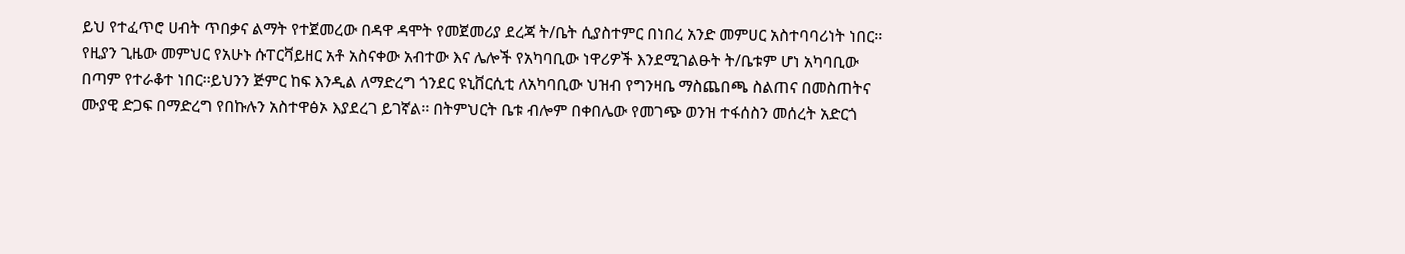ይህ የተፈጥሮ ሀብት ጥበቃና ልማት የተጀመረው በዳዋ ዳሞት የመጀመሪያ ደረጃ ት/ቤት ሲያስተምር በነበረ አንድ መምሀር አስተባባሪነት ነበር፡፡የዚያን ጊዜው መምህር የአሁኑ ሱፐርቫይዘር አቶ አስናቀው አብተው እና ሌሎች የአካባቢው ነዋሪዎች እንደሚገልፁት ት/ቤቱም ሆነ አካባቢው በጣም የተራቆተ ነበር፡፡ይህንን ጅምር ከፍ እንዲል ለማድረግ ጎንደር ዩኒቨርሲቲ ለአካባቢው ህዝብ የግንዛቤ ማስጨበጫ ስልጠና በመስጠትና ሙያዊ ድጋፍ በማድረግ የበኩሉን አስተዋፅኦ እያደረገ ይገኛል፡፡ በትምህርት ቤቱ ብሎም በቀበሌው የመገጭ ወንዝ ተፋሰስን መሰረት አድርጎ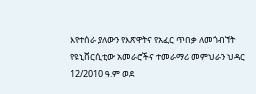እየተሰራ ያለውን የእጽዋትና የአፈር ጥበቃ ለመጎብኘት የዩኒቨርሲቲው አመራሮችና ተመራማሪ መምህራን ህዳር 12/2010 ዓ.ም ወደ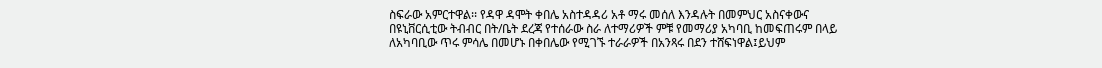ስፍራው አምርተዋል፡፡ የዳዋ ዳሞት ቀበሌ አስተዳዳሪ አቶ ማሩ መሰለ እንዳሉት በመምህር አስናቀውና በዩኒቨርሲቲው ትብብር በት/ቤት ደረጃ የተሰራው ስራ ለተማሪዎች ምቹ የመማሪያ አካባቢ ከመፍጠሩም በላይ ለአካባቢው ጥሩ ምሳሌ በመሆኑ በቀበሌው የሚገኙ ተራራዎች በአንጻሩ በደን ተሸፍነዋል፤ይህም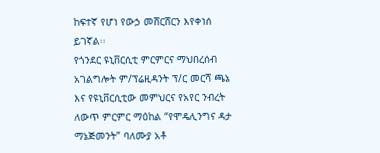ከፍተኛ የሆነ የውኃ መሸርሸርን እየቀነሰ ይገኛል፡፡
የጎንደር ዩኒቨርሲቲ ምርምርና ማህበረሰብ አገልግሎት ም/ፕሬዚዳንት ፕ/ር መርሻ ጫኔ እና የዩኒቨርሲቲው መምህርና የአየር ንብረት ለውጥ ምርምር ማዕከል “የሞዴሊንግና ዳታ ማኔጅመንት” ባለሙያ አቶ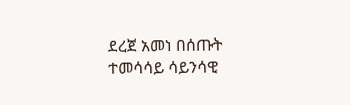ደረጀ አመነ በሰጡት ተመሳሳይ ሳይንሳዊ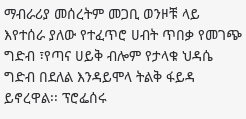ማብራሪያ መሰረትም መጋቢ ወንዞቹ ላይ እየተሰራ ያለው የተፈጥሮ ሀብት ጥበቃ የመገጭ ግድብ ፣የጣና ሀይቅ ብሎም የታላቁ ህዳሴ ግድብ በደለል እንዳይሞላ ትልቅ ፋይዳ ይኖረዋል፡፡ ፕሮፌሰሩ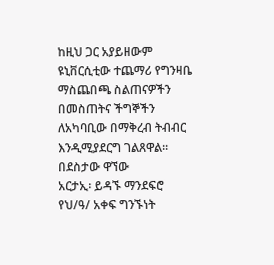ከዚህ ጋር አያይዘውም ዩኒቨርሲቲው ተጨማሪ የግንዛቤ ማስጨበጫ ስልጠናዎችን በመስጠትና ችግኞችን ለአካባቢው በማቅረብ ትብብር እንዲሚያደርግ ገልጸዋል፡፡
በደስታው ዋኘው
አርታኢ፡ ይዳኙ ማንደፍሮ
የህ/ዓ/ አቀፍ ግንኙነት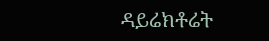ዳይሬክቶሬት